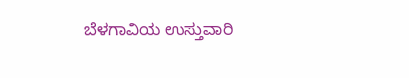ಬೆಳಗಾವಿಯ ಉಸ್ತುವಾರಿ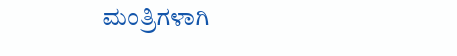ಮಂತ್ರಿಗಳಾಗಿ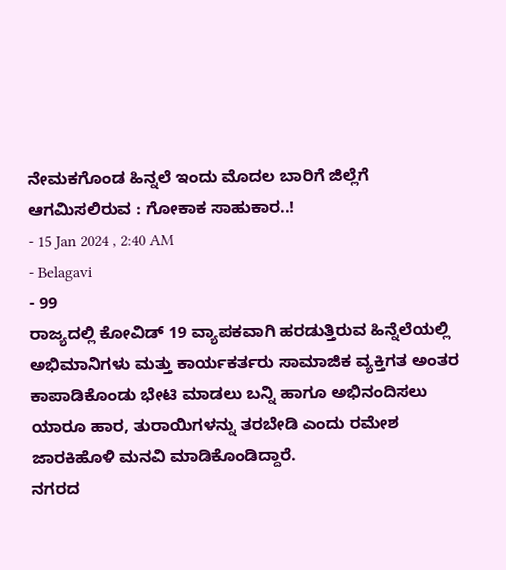ನೇಮಕಗೊಂಡ ಹಿನ್ನಲೆ ಇಂದು ಮೊದಲ ಬಾರಿಗೆ ಜಿಲ್ಲೆಗೆ ಆಗಮಿಸಲಿರುವ : ಗೋಕಾಕ ಸಾಹುಕಾರ..!
- 15 Jan 2024 , 2:40 AM
- Belagavi
- 99
ರಾಜ್ಯದಲ್ಲಿ ಕೋವಿಡ್ 19 ವ್ಯಾಪಕವಾಗಿ ಹರಡುತ್ತಿರುವ ಹಿನ್ನೆಲೆಯಲ್ಲಿ ಅಭಿಮಾನಿಗಳು ಮತ್ತು ಕಾರ್ಯಕರ್ತರು ಸಾಮಾಜಿಕ ವ್ಯಕ್ತಿಗತ ಅಂತರ ಕಾಪಾಡಿಕೊಂಡು ಭೇಟಿ ಮಾಡಲು ಬನ್ನಿ ಹಾಗೂ ಅಭಿನಂದಿಸಲು ಯಾರೂ ಹಾರ, ತುರಾಯಿಗಳನ್ನು ತರಬೇಡಿ ಎಂದು ರಮೇಶ ಜಾರಕಿಹೊಳಿ ಮನವಿ ಮಾಡಿಕೊಂಡಿದ್ದಾರೆ.
ನಗರದ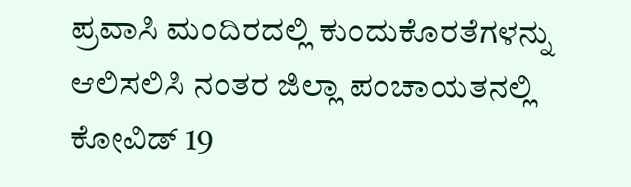ಪ್ರವಾಸಿ ಮಂದಿರದಲ್ಲಿ ಕುಂದುಕೊರತೆಗಳನ್ನು ಆಲಿಸಲಿಸಿ ನಂತರ ಜಿಲ್ಲಾ ಪಂಚಾಯತನಲ್ಲಿ ಕೋವಿಡ್ 19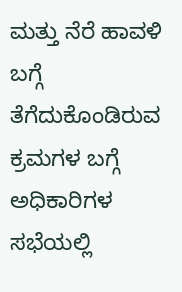ಮತ್ತು ನೆರೆ ಹಾವಳಿ ಬಗ್ಗೆ ತೆಗೆದುಕೊಂಡಿರುವ ಕ್ರಮಗಳ ಬಗ್ಗೆ ಅಧಿಕಾರಿಗಳ ಸಭೆಯಲ್ಲಿ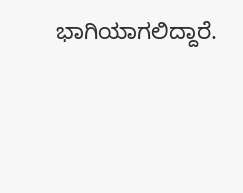ಭಾಗಿಯಾಗಲಿದ್ದಾರೆ.